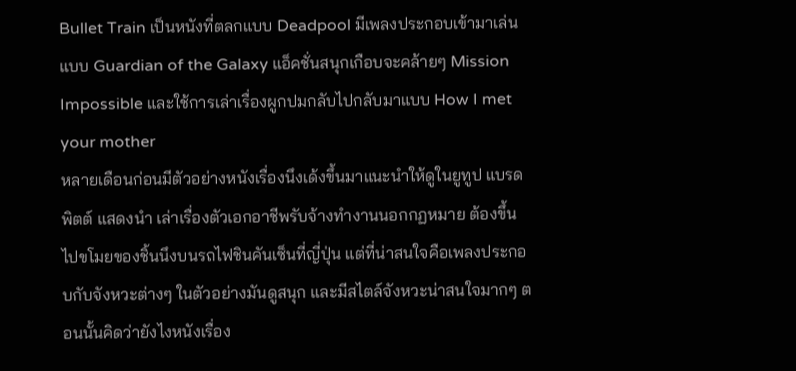Bullet Train เป็นหนังที่ตลกแบบ Deadpool มีเพลงประกอบเข้ามาเล่นแบบ Guardian of the Galaxy แอ็คชั่นสนุกเกือบจะคล้ายๆ Mission Impossible และใช้การเล่าเรื่องผูกปมกลับไปกลับมาแบบ How I met your mother
หลายเดือนก่อนมีตัวอย่างหนังเรื่องนึงเด้งขึ้นมาแนะนำให้ดูในยูทูป แบรด พิตต์ แสดงนำ เล่าเรื่องตัวเอกอาชีพรับจ้างทำงานนอกกฏหมาย ต้องขึ้นไปขโมยของชิ้นนึงบนรถไฟชินคันเซ็นที่ญี่ปุ่น แต่ที่น่าสนใจคือเพลงประกอบกับจังหวะต่างๆ ในตัวอย่างมันดูสนุก และมีสไตล์จังหวะน่าสนใจมากๆ ตอนนั้นคิดว่ายังไงหนังเรื่อง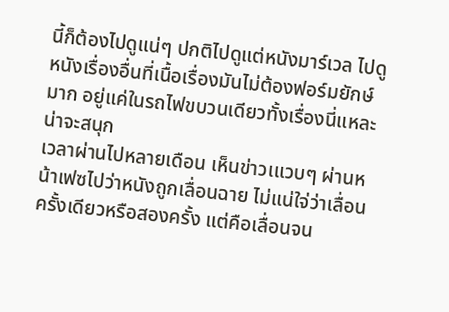นี้ก็ต้องไปดูแน่ๆ ปกติไปดูแต่หนังมาร์เวล ไปดูหนังเรื่องอื่นที่เนื้อเรื่องมันไม่ต้องฟอร์มยักษ์มาก อยู่แค่ในรถไฟขบวนเดียวทั้งเรื่องนี่แหละ น่าจะสนุก
เวลาผ่านไปหลายเดือน เห็นข่าวเแวบๆ ผ่านหน้าเฟซไปว่าหนังถูกเลื่อนฉาย ไม่แน่ใจ่ว่าเลื่อนครั้งเดียวหรือสองครั้ง แต่คือเลื่อนจน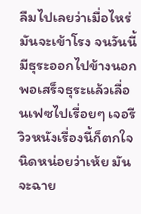ลืมไปเลยว่าเมื่อไหร่มันจะเข้าโรง จนวันนี้มีธุระออกไปข้างนอก พอเสร็จธุระแล้วเลื่อนเฟซไปเรื่อยๆ เจอรีวิวหนังเรื่องนี้ก็ตกใจนิดหน่อยว่าเห้ย มันจะฉาย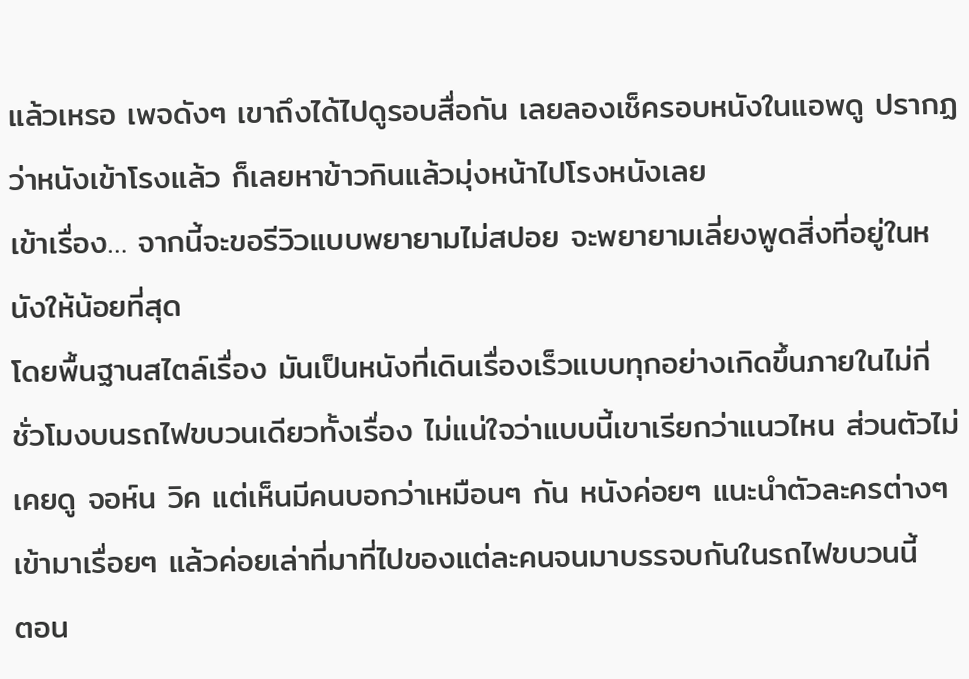แล้วเหรอ เพจดังๆ เขาถึงได้ไปดูรอบสื่อกัน เลยลองเช็ครอบหนังในแอพดู ปรากฏว่าหนังเข้าโรงแล้ว ก็เลยหาข้าวกินแล้วมุ่งหน้าไปโรงหนังเลย
เข้าเรื่อง… จากนี้จะขอรีวิวแบบพยายามไม่สปอย จะพยายามเลี่ยงพูดสิ่งที่อยู่ในหนังให้น้อยที่สุด
โดยพื้นฐานสไตล์เรื่อง มันเป็นหนังที่เดินเรื่องเร็วแบบทุกอย่างเกิดขึ้นภายในไม่กี่ชั่วโมงบนรถไฟขบวนเดียวทั้งเรื่อง ไม่แน่ใจว่าแบบนี้เขาเรียกว่าแนวไหน ส่วนตัวไม่เคยดู จอห์น วิค แต่เห็นมีคนบอกว่าเหมือนๆ กัน หนังค่อยๆ แนะนำตัวละครต่างๆ เข้ามาเรื่อยๆ แล้วค่อยเล่าที่มาที่ไปของแต่ละคนจนมาบรรจบกันในรถไฟขบวนนี้
ตอน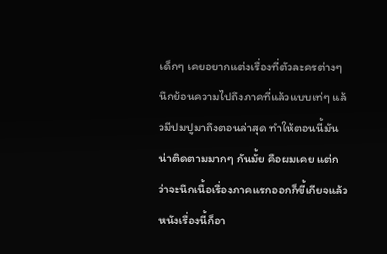เด็กๆ เคยอยากแต่งเรื่องที่ตัวละครต่างๆ นึกย้อนความไปถึงภาคที่แล้วแบบเท่ๆ แล้วมีปมปูมาถึงตอนล่าสุด ทำให้ตอนนี้มันน่าติดตามมากๆ กันมั้ย คือผมเคย แต่กว่าจะนึกเนื้อเรื่องภาคแรกออกก็ขี้เกียจแล้ว หนังเรื่องนี้ก็อา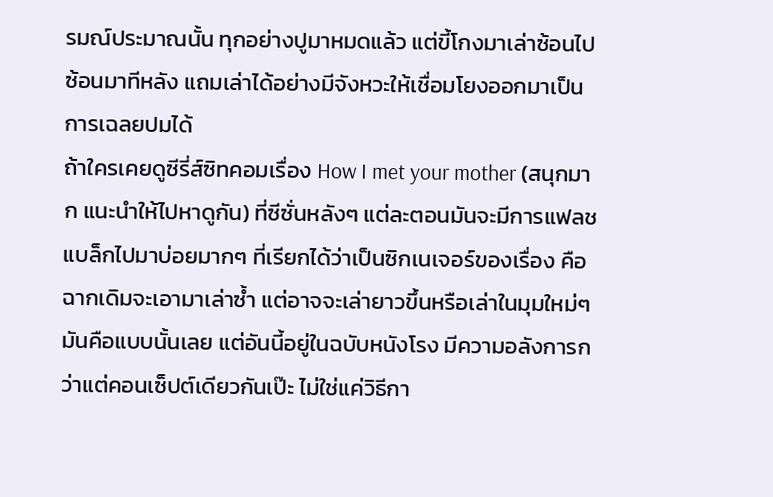รมณ์ประมาณนั้น ทุกอย่างปูมาหมดแล้ว แต่ขี้โกงมาเล่าซ้อนไปซ้อนมาทีหลัง แถมเล่าได้อย่างมีจังหวะให้เชื่อมโยงออกมาเป็นการเฉลยปมได้
ถ้าใครเคยดูซีรี่ส์ซิทคอมเรื่อง How I met your mother (สนุกมาก แนะนำให้ไปหาดูกัน) ที่ซีซั่นหลังๆ แต่ละตอนมันจะมีการแฟลชแบล็กไปมาบ่อยมากๆ ที่เรียกได้ว่าเป็นซิกเนเจอร์ของเรื่อง คือฉากเดิมจะเอามาเล่าซ้ำ แต่อาจจะเล่ายาวขึ้นหรือเล่าในมุมใหม่ๆ มันคือแบบนั้นเลย แต่อันนี้อยู่ในฉบับหนังโรง มีความอลังการกว่าแต่คอนเซ็ปต์เดียวกันเป๊ะ ไม่ใช่แค่วิธีกา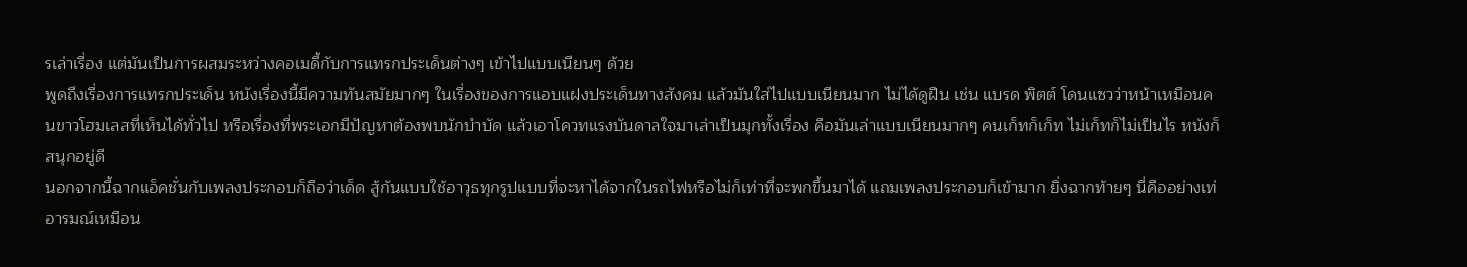รเล่าเรื่อง แต่มันเป็นการผสมระหว่างคอเมดี้กับการแทรกประเด็นต่างๆ เข้าไปแบบเนียนๆ ด้วย
พูดถึงเรื่องการแทรกประเด็น หนังเรื่องนี้มีความทันสมัยมากๆ ในเรื่องของการแอบแฝงประเด็นทางสังคม แล้วมันใส่ไปแบบเนียนมาก ไม่ได้ดูฝืน เช่น แบรด พิตต์ โดนแซวว่าหน้าเหมือนคนขาวโฮมเลสที่เห็นได้ทั่วไป หรือเรื่องที่พระเอกมีปัญหาต้องพบนักบำบัด แล้วเอาโควทแรงบันดาลใจมาเล่าเป็นมุกทั้งเรื่อง คือมันเล่าแบบเนียนมากๆ คนเก็ทก็เก็ท ไม่เก็ทก็ไม่เป็นไร หนังก็สนุกอยู่ดี
นอกจากนี้ฉากแอ็คชั่นกับเพลงประกอบก็ถือว่าเด็ด สู้กันแบบใช้อาวุธทุกรูปแบบที่จะหาได้จากในรถไฟหรือไม่ก็เท่าที่จะพกขึ้นมาได้ แถมเพลงประกอบก็เข้ามาก ยิ่งฉากท้ายๆ นี่คืออย่างเท่ อารมณ์เหมือน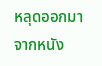หลุดออกมาจากหนัง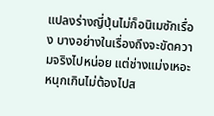แปลงร่างญี่ปุ่นไม่ก็อนิเมซักเรื่อง บางอย่างในเรื่องถึงจะขัดความจริงไปหน่อย แต่ช่างแม่งเหอะ หนุกเกินไม่ต้องไปส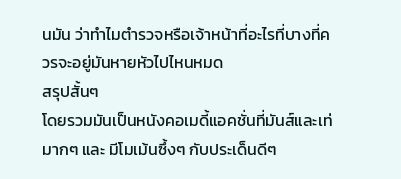นมัน ว่าทำไมตำรวจหรือเจ้าหน้าที่อะไรที่บางที่ควรจะอยู่มันหายหัวไปไหนหมด
สรุปสั้นๆ
โดยรวมมันเป็นหนังคอเมดี้แอคชั่นที่มันส์และเท่มากๆ และ มีโมเม้นซึ้งๆ กับประเด็นดีๆ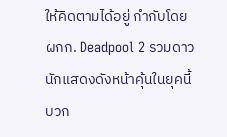ให้คิดตามได้อยู่ กำกับโดย ผกก. Deadpool 2 รวมดาวนักแสดงดังหน้าคุ้นในยุคนี้ บวก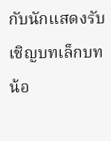กับนักแสดงรับเชิญบทเล็กบทน้อ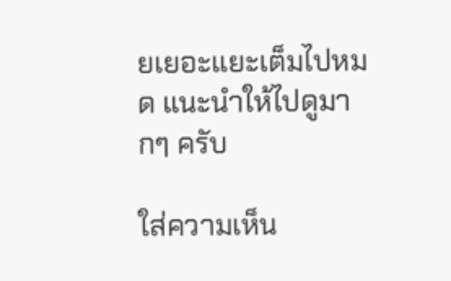ยเยอะแยะเต็มไปหมด แนะนำให้ไปดูมากๆ ครับ

ใส่ความเห็น